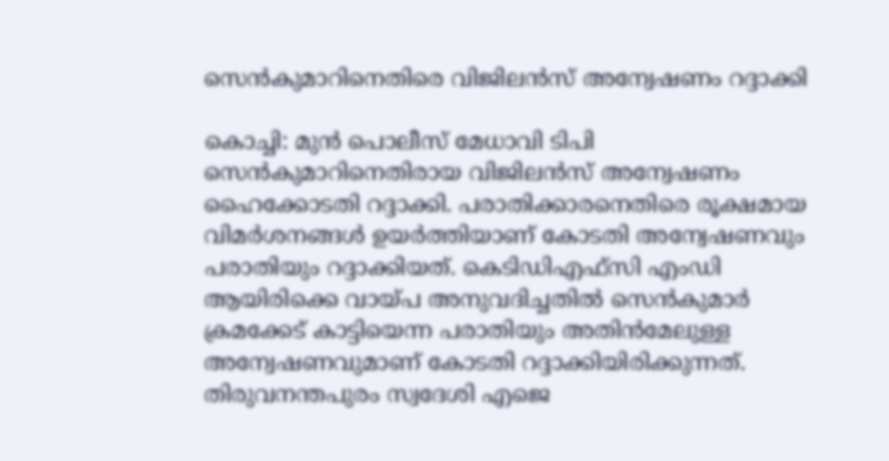സെന്‍കുമാറിനെതിരെ വിജിലന്‍സ് അന്വേഷണം റദ്ദാക്കി

കൊച്ചി: മുന്‍ പൊലീസ് മേധാവി ടിപി സെന്‍കുമാറിനെതിരായ വിജിലന്‍സ് അന്വേഷണം ഹൈക്കോടതി റദ്ദാക്കി. പരാതിക്കാരനെതിരെ രൂക്ഷമായ വിമര്‍ശനങ്ങള്‍ ഉയര്‍ത്തിയാണ് കോടതി അന്വേഷണവും പരാതിയും റദ്ദാക്കിയത്. കെടിഡിഎഫ്‌സി എംഡി ആയിരിക്കെ വായ്പ അനുവദിച്ചതില്‍ സെന്‍കുമാര്‍ ക്രമക്കേട് കാട്ടിയെന്ന പരാതിയും അതിന്‍മേലുള്ള അന്വേഷണവുമാണ് കോടതി റദ്ദാക്കിയിരിക്കുന്നത്.
തിരുവനന്തപുരം സ്വദേശി എജെ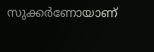സുക്കര്‍ണോയാണ്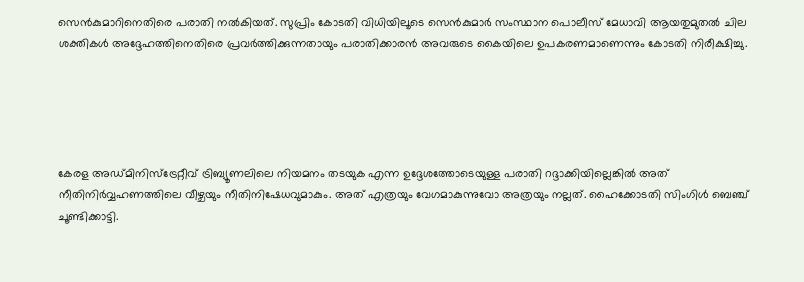സെന്‍കുമാറിനെതിരെ പരാതി നല്‍കിയത്. സുപ്രിം കോടതി വിധിയിലൂടെ സെന്‍കുമാര്‍ സംസ്ഥാന പൊലീസ് മേധാവി ആയതുമുതല്‍ ചില ശക്തികള്‍ അദ്ദേഹത്തിനെതിരെ പ്രവര്‍ത്തിക്കുന്നതായും പരാതിക്കാരന്‍ അവരുടെ കൈയിലെ ഉപകരണമാണെന്നും കോടതി നിരീക്ഷിച്ചു.





കേരള അഡ്മിനിസ്‌ട്രേറ്റീവ് ട്രിബ്യൂണലിലെ നിയമനം തടയുക എന്ന ഉദ്ദേശത്തോടെയുള്ള പരാതി റദ്ദാക്കിയില്ലെങ്കില്‍ അത് നീതിനിര്‍വ്വഹണത്തിലെ വീഴ്ചയും നീതിനിഷേധവുമാകും. അത് എത്രയും വേഗമാകുന്നുവോ അത്രയും നല്ലത്. ഹൈക്കോടതി സിംഗിള്‍ ബെഞ്ച് ചൂണ്ടിക്കാട്ടി.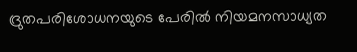ദ്രുതപരിശോധനയുടെ പേരില്‍ നിയമനസാധ്യത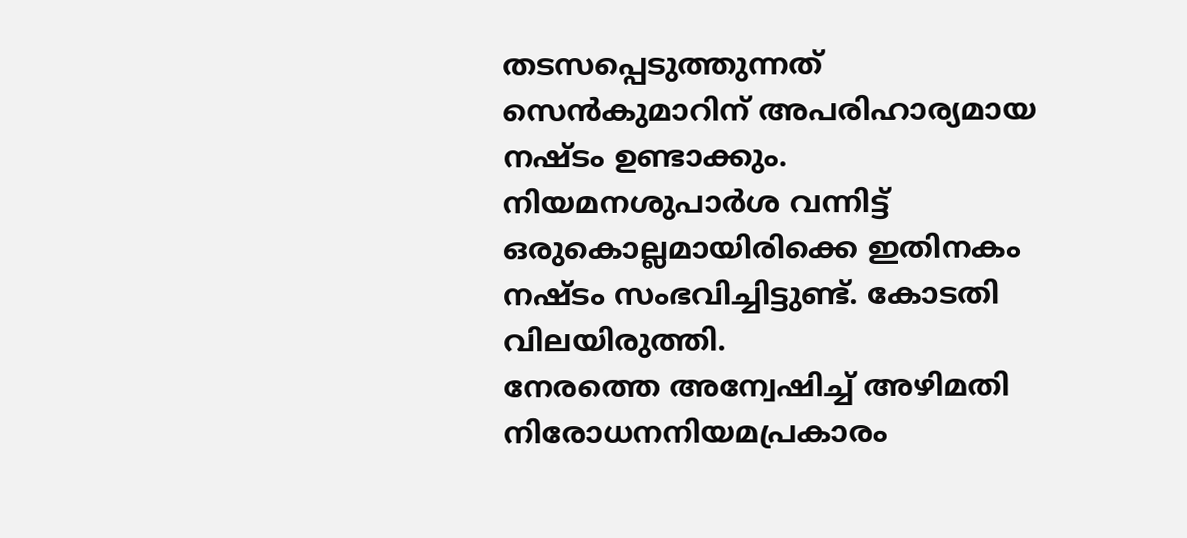തടസപ്പെടുത്തുന്നത് സെന്‍കുമാറിന് അപരിഹാര്യമായ നഷ്ടം ഉണ്ടാക്കും. നിയമനശുപാര്‍ശ വന്നിട്ട് ഒരുകൊല്ലമായിരിക്കെ ഇതിനകം നഷ്ടം സംഭവിച്ചിട്ടുണ്ട്. കോടതി വിലയിരുത്തി.
നേരത്തെ അന്വേഷിച്ച് അഴിമതി നിരോധനനിയമപ്രകാരം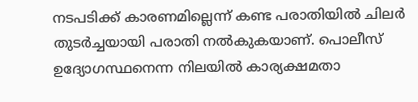നടപടിക്ക് കാരണമില്ലെന്ന് കണ്ട പരാതിയില്‍ ചിലര്‍ തുടര്‍ച്ചയായി പരാതി നല്‍കുകയാണ്. പൊലീസ് ഉദ്യോഗസ്ഥനെന്ന നിലയില്‍ കാര്യക്ഷമതാ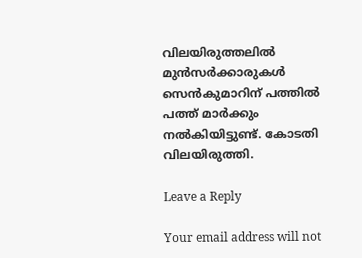വിലയിരുത്തലില്‍ മുന്‍സര്‍ക്കാരുകള്‍ സെന്‍കുമാറിന് പത്തില്‍ പത്ത് മാര്‍ക്കും നല്‍കിയിട്ടുണ്ട്. കോടതി വിലയിരുത്തി.

Leave a Reply

Your email address will not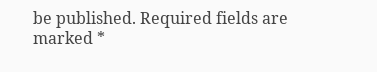be published. Required fields are marked *